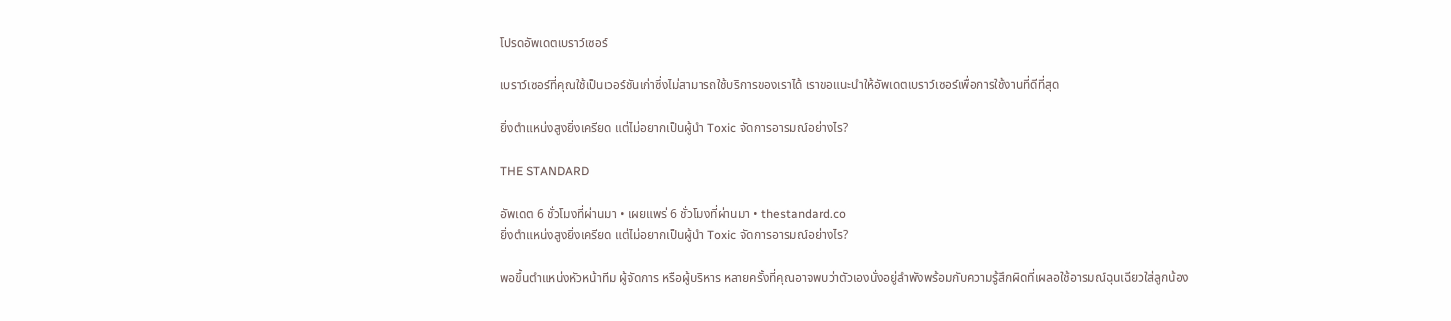โปรดอัพเดตเบราว์เซอร์

เบราว์เซอร์ที่คุณใช้เป็นเวอร์ชันเก่าซึ่งไม่สามารถใช้บริการของเราได้ เราขอแนะนำให้อัพเดตเบราว์เซอร์เพื่อการใช้งานที่ดีที่สุด

ยิ่งตำแหน่งสูงยิ่งเครียด แต่ไม่อยากเป็นผู้นำ Toxic จัดการอารมณ์อย่างไร?

THE STANDARD

อัพเดต 6 ชั่วโมงที่ผ่านมา • เผยแพร่ 6 ชั่วโมงที่ผ่านมา • thestandard.co
ยิ่งตำแหน่งสูงยิ่งเครียด แต่ไม่อยากเป็นผู้นำ Toxic จัดการอารมณ์อย่างไร?

พอขึ้นตำแหน่งหัวหน้าทีม ผู้จัดการ หรือผู้บริหาร หลายครั้งที่คุณอาจพบว่าตัวเองนั่งอยู่ลำพังพร้อมกับความรู้สึกผิดที่เผลอใช้อารมณ์ฉุนเฉียวใส่ลูกน้อง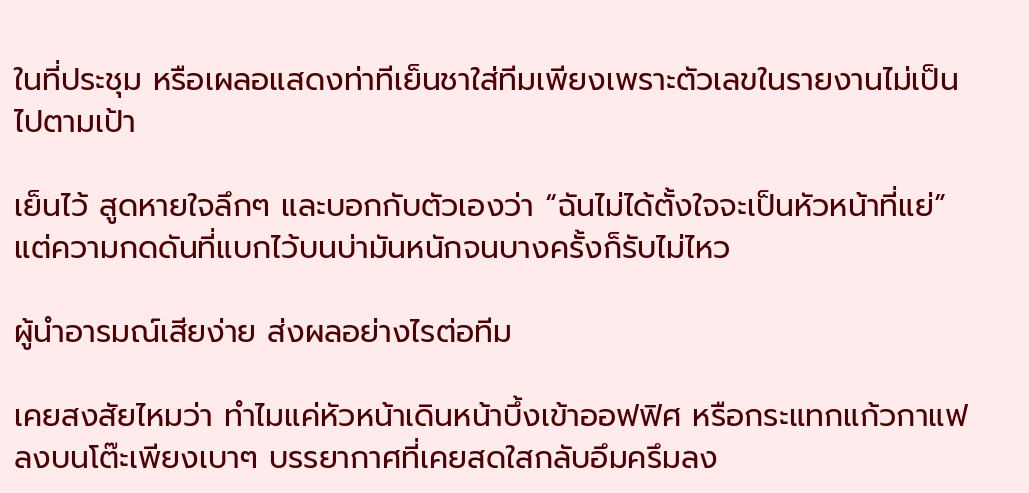ในที่ประชุม หรือเผลอแสดงท่าทีเย็นชาใส่ทีมเพียงเพราะตัวเลขในรายงานไม่เป็นไปตามเป้า

เย็นไว้ สูดหายใจลึกๆ และบอกกับตัวเองว่า “ฉันไม่ได้ตั้งใจจะเป็นหัวหน้าที่แย่” แต่ความกดดันที่แบกไว้บนบ่ามันหนักจนบางครั้งก็รับไม่ไหว

ผู้นำอารมณ์เสียง่าย ส่งผลอย่างไรต่อทีม

เคยสงสัยไหมว่า ทำไมแค่หัวหน้าเดินหน้าบึ้งเข้าออฟฟิศ หรือกระแทกแก้วกาแฟลงบนโต๊ะเพียงเบาๆ บรรยากาศที่เคยสดใสกลับอึมครึมลง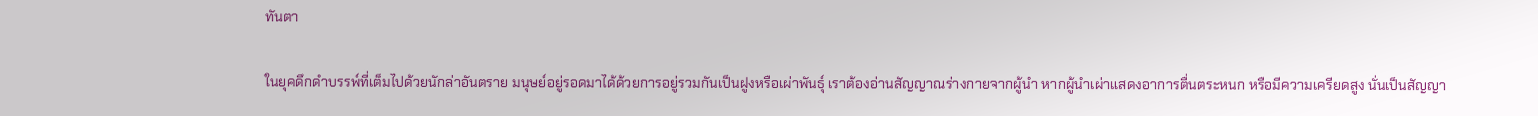ทันตา

ในยุคดึกดำบรรพ์ที่เต็มไปด้วยนักล่าอันตราย มนุษย์อยู่รอดมาได้ด้วยการอยู่รวมกันเป็นฝูงหรือเผ่าพันธุ์ เราต้องอ่านสัญญาณร่างกายจากผู้นำ หากผู้นำเผ่าแสดงอาการตื่นตระหนก หรือมีความเครียดสูง นั่นเป็นสัญญา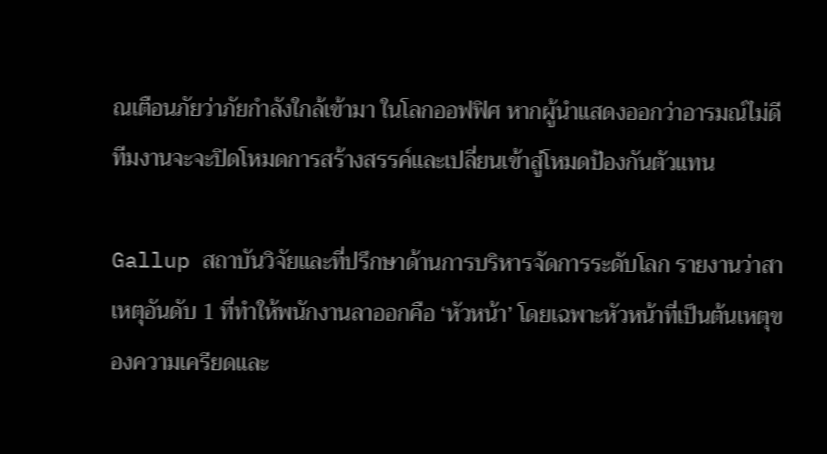ณเตือนภัยว่าภัยกำลังใกล้เข้ามา ในโลกออฟฟิศ หากผู้นำแสดงออกว่าอารมณ์ไม่ดี ทีมงานจะจะปิดโหมดการสร้างสรรค์และเปลี่ยนเข้าสู่โหมดป้องกันตัวแทน

Gallup สถาบันวิจัยและที่ปรึกษาด้านการบริหารจัดการระดับโลก รายงานว่าสาเหตุอันดับ 1 ที่ทำให้พนักงานลาออกคือ ‘หัวหน้า’ โดยเฉพาะหัวหน้าที่เป็นต้นเหตุของความเครียดและ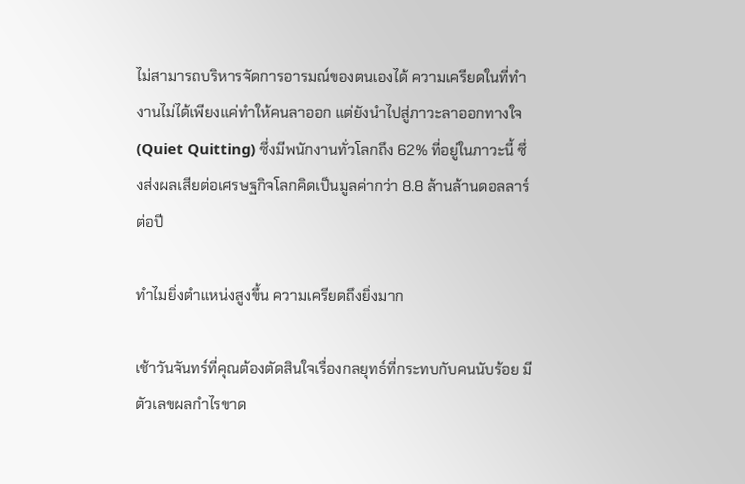ไม่สามารถบริหารจัดการอารมณ์ของตนเองได้ ความเครียดในที่ทำงานไม่ได้เพียงแค่ทำให้คนลาออก แต่ยังนำไปสู่ภาวะลาออกทางใจ (Quiet Quitting) ซึ่งมีพนักงานทั่วโลกถึง 62% ที่อยู่ในภาวะนี้ ซึ่งส่งผลเสียต่อเศรษฐกิจโลกคิดเป็นมูลค่ากว่า 8.8 ล้านล้านดอลลาร์ต่อปี

ทำไมยิ่งตำแหน่งสูงขึ้น ความเครียดถึงยิ่งมาก

เช้าวันจันทร์ที่คุณต้องตัดสินใจเรื่องกลยุทธ์ที่กระทบกับคนนับร้อย มีตัวเลขผลกำไรขาด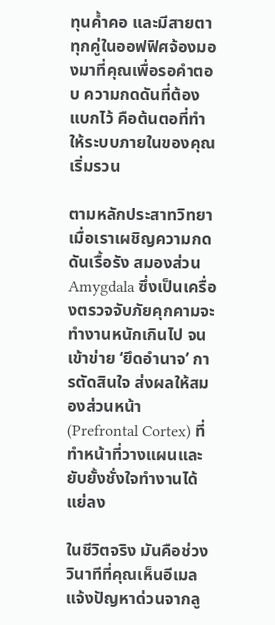ทุนค้ำคอ และมีสายตาทุกคู่ในออฟฟิศจ้องมองมาที่คุณเพื่อรอคำตอบ ความกดดันที่ต้องแบกไว้ คือต้นตอที่ทำให้ระบบภายในของคุณเริ่มรวน

ตามหลักประสาทวิทยา เมื่อเราเผชิญความกดดันเรื้อรัง สมองส่วน Amygdala ซึ่งเป็นเครื่องตรวจจับภัยคุกคามจะทำงานหนักเกินไป จนเข้าข่าย ‘ยึดอำนาจ’ การตัดสินใจ ส่งผลให้สมองส่วนหน้า (Prefrontal Cortex) ที่ทำหน้าที่วางแผนและยับยั้งชั่งใจทำงานได้แย่ลง

ในชีวิตจริง มันคือช่วงวินาทีที่คุณเห็นอีเมลแจ้งปัญหาด่วนจากลู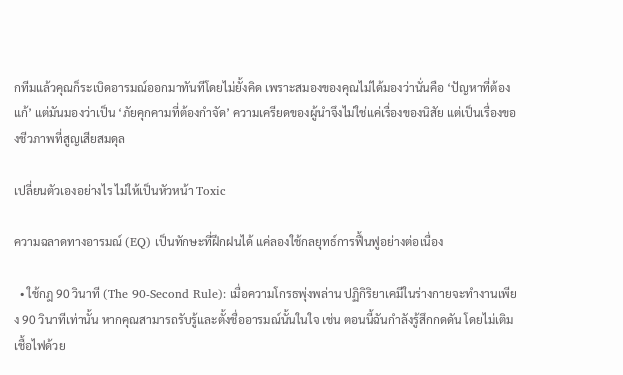กทีมแล้วคุณก็ระเบิดอารมณ์ออกมาทันทีโดยไม่ยั้งคิด เพราะสมองของคุณไม่ได้มองว่านั่นคือ ‘ปัญหาที่ต้องแก้’ แต่มันมองว่าเป็น ‘ภัยคุกคามที่ต้องกำจัด’ ความเครียดของผู้นำจึงไม่ใช่แค่เรื่องของนิสัย แต่เป็นเรื่องของชีวภาพที่สูญเสียสมดุล

เปลี่ยนตัวเองอย่างไร ไม่ให้เป็นหัวหน้า Toxic

ความฉลาดทางอารมณ์ (EQ) เป็นทักษะที่ฝึกฝนได้ แค่ลองใช้กลยุทธ์การฟื้นฟูอย่างต่อเนื่อง

  • ใช้กฎ 90 วินาที (The 90-Second Rule): เมื่อความโกรธพุ่งพล่าน ปฏิกิริยาเคมีในร่างกายจะทำงานเพียง 90 วินาทีเท่านั้น หากคุณสามารถรับรู้และตั้งชื่ออารมณ์นั้นในใจ เช่น ตอนนี้ฉันกำลังรู้สึกกดดัน โดยไม่เติมเชื้อไฟด้วย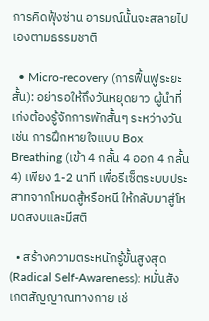การคิดฟุ้งซ่าน อารมณ์นั้นจะสลายไปเองตามธรรมชาติ

  • Micro-recovery (การฟื้นฟูระยะสั้น): อย่ารอให้ถึงวันหยุดยาว ผู้นำที่เก่งต้องรู้จักการพักสั้นๆ ระหว่างวัน เช่น การฝึกหายใจแบบ Box Breathing (เข้า 4 กลั้น 4 ออก 4 กลั้น 4) เพียง 1-2 นาที เพื่อรีเซ็ตระบบประสาทจากโหมดสู้หรือหนี ให้กลับมาสู่โหมดสงบและมีสติ

  • สร้างความตระหนักรู้ขั้นสูงสุด (Radical Self-Awareness): หมั่นสังเกตสัญญาณทางกาย เช่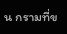น กรามที่ข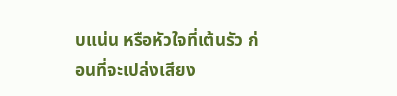บแน่น หรือหัวใจที่เต้นรัว ก่อนที่จะเปล่งเสียง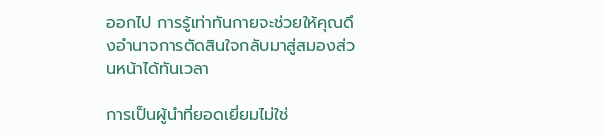ออกไป การรู้เท่าทันกายจะช่วยให้คุณดึงอำนาจการตัดสินใจกลับมาสู่สมองส่วนหน้าได้ทันเวลา

การเป็นผู้นำที่ยอดเยี่ยมไม่ใช่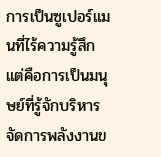การเป็นซูเปอร์แมนที่ไร้ความรู้สึก แต่คือการเป็นมนุษย์ที่รู้จักบริหารจัดการพลังงานข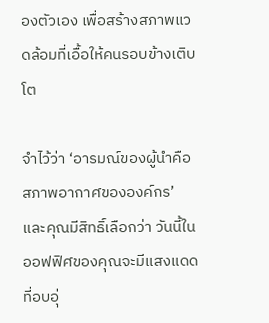องตัวเอง เพื่อสร้างสภาพแวดล้อมที่เอื้อให้คนรอบข้างเติบโต

จำไว้ว่า ‘อารมณ์ของผู้นำคือสภาพอากาศขององค์กร’ และคุณมีสิทธิ์เลือกว่า วันนี้ในออฟฟิศของคุณจะมีแสงแดดที่อบอุ่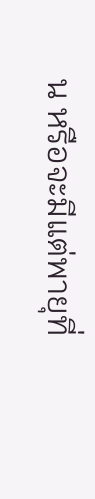น หรือจะมีแต่พายุที่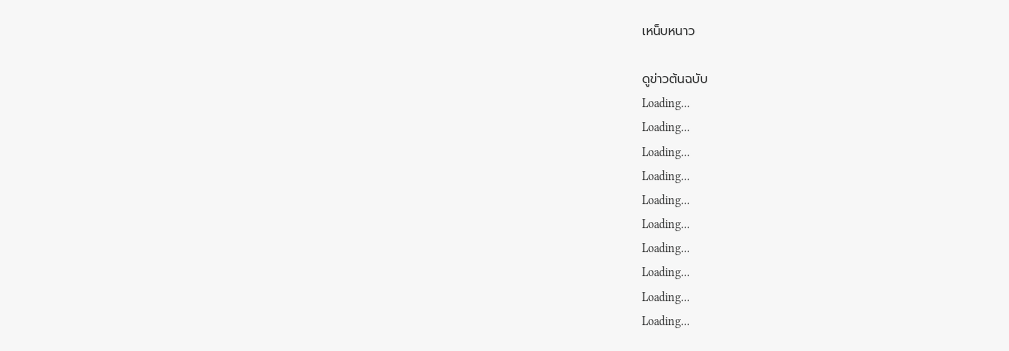เหน็บหนาว

ดูข่าวต้นฉบับ
Loading...
Loading...
Loading...
Loading...
Loading...
Loading...
Loading...
Loading...
Loading...
Loading...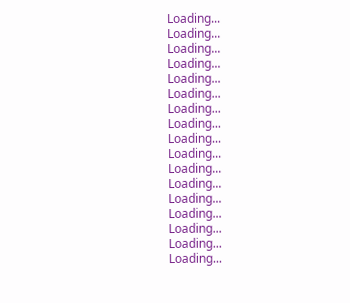Loading...
Loading...
Loading...
Loading...
Loading...
Loading...
Loading...
Loading...
Loading...
Loading...
Loading...
Loading...
Loading...
Loading...
Loading...
Loading...
Loading...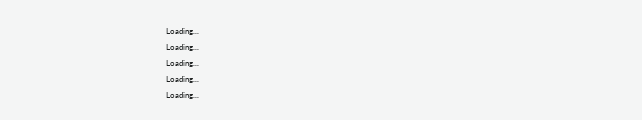Loading...
Loading...
Loading...
Loading...
Loading...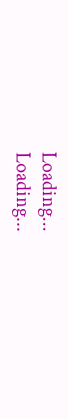Loading...
Loading...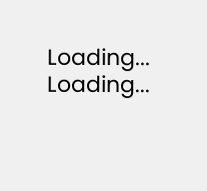Loading...
Loading...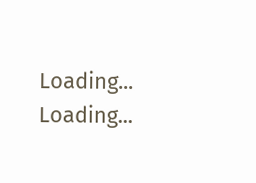Loading...
Loading...